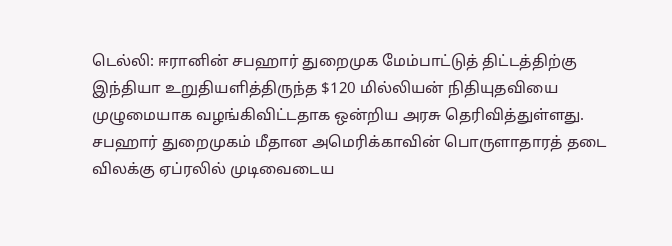டெல்லி: ஈரானின் சபஹார் துறைமுக மேம்பாட்டுத் திட்டத்திற்கு இந்தியா உறுதியளித்திருந்த $120 மில்லியன் நிதியுதவியை முழுமையாக வழங்கிவிட்டதாக ஒன்றிய அரசு தெரிவித்துள்ளது. சபஹார் துறைமுகம் மீதான அமெரிக்காவின் பொருளாதாரத் தடை விலக்கு ஏப்ரலில் முடிவைடைய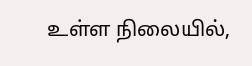உள்ள நிலையில்,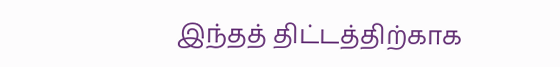இந்தத் திட்டத்திற்காக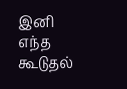இனி எந்த கூடுதல்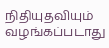நிதியுதவியும் வழங்கப்படாது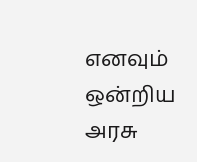எனவும் ஒன்றிய அரசு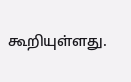கூறியுள்ளது.